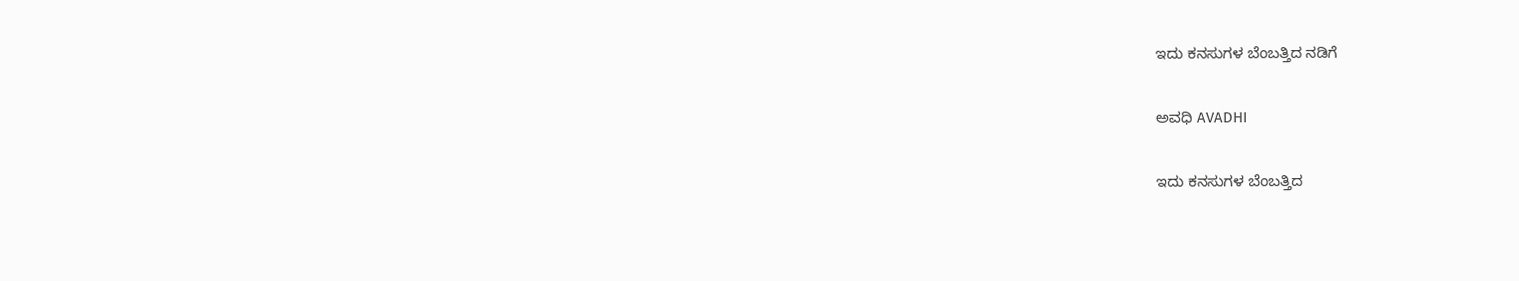ಇದು ಕನಸುಗಳ ಬೆಂಬತ್ತಿದ ನಡಿಗೆ‍

ಅವಧಿ AVADHI

ಇದು ಕನಸುಗಳ ಬೆಂಬತ್ತಿದ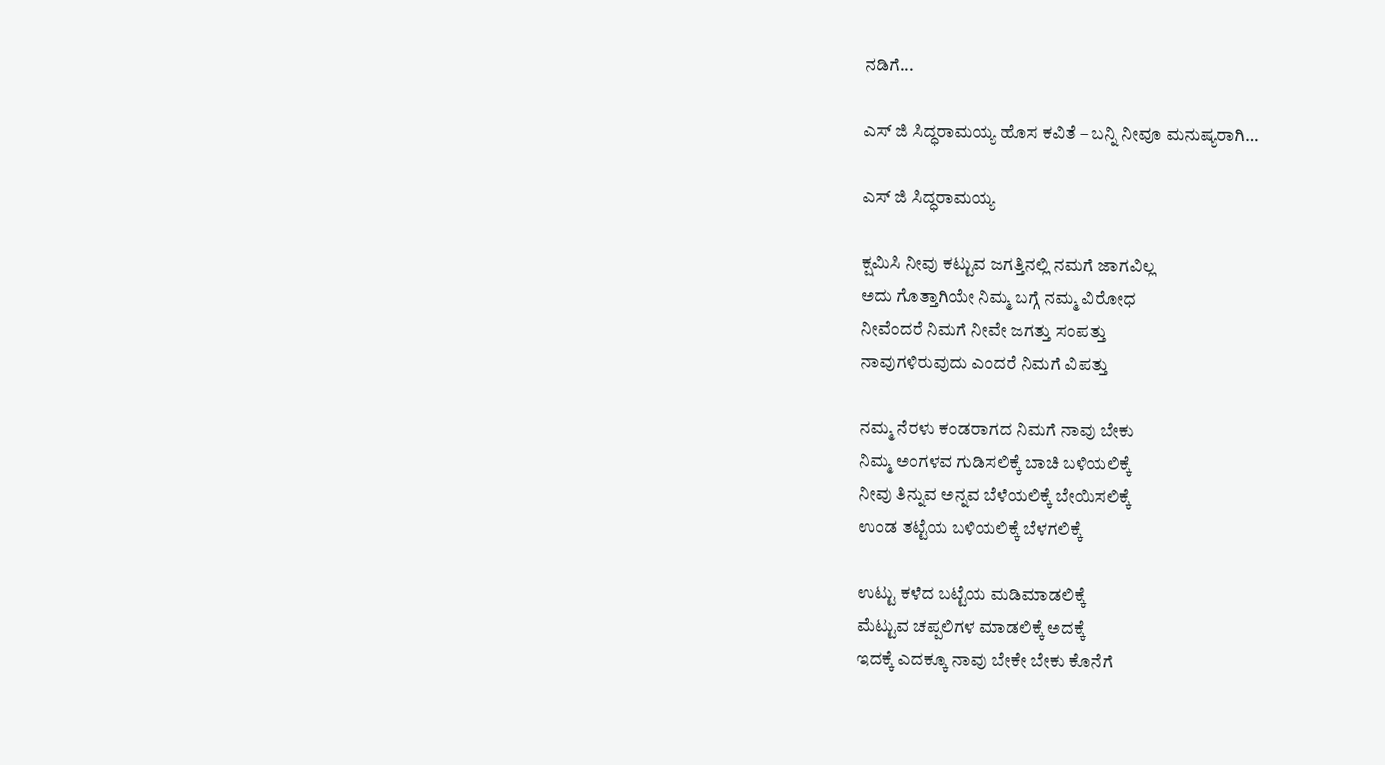ನಡಿಗೆ...

ಎಸ್ ಜಿ ಸಿದ್ಧರಾಮಯ್ಯ ಹೊಸ ಕವಿತೆ – ಬನ್ನಿ ನೀವೂ ಮನುಷ್ಯರಾಗಿ…

ಎಸ್ ಜಿ ಸಿದ್ಧರಾಮಯ್ಯ

ಕ್ಷಮಿಸಿ ನೀವು ಕಟ್ಟುವ ಜಗತ್ತಿನಲ್ಲಿ ನಮಗೆ ಜಾಗವಿಲ್ಲ
ಅದು ಗೊತ್ತಾಗಿಯೇ ನಿಮ್ಮ ಬಗ್ಗೆ ನಮ್ಮ ವಿರೋಧ
ನೀವೆಂದರೆ ನಿಮಗೆ ನೀವೇ ಜಗತ್ತು ಸಂಪತ್ತು
ನಾವುಗಳಿರುವುದು ಎಂದರೆ ನಿಮಗೆ ವಿಪತ್ತು

ನಮ್ಮ ನೆರಳು ಕಂಡರಾಗದ ನಿಮಗೆ ನಾವು ಬೇಕು
ನಿಮ್ಮ ಅಂಗಳವ ಗುಡಿಸಲಿಕ್ಕೆ ಬಾಚಿ ಬಳಿಯಲಿಕ್ಕೆ
ನೀವು ತಿನ್ನುವ ಅನ್ನವ ಬೆಳೆಯಲಿಕ್ಕೆ ಬೇಯಿಸಲಿಕ್ಕೆ
ಉಂಡ ತಟ್ಟೆಯ ಬಳಿಯಲಿಕ್ಕೆ ಬೆಳಗಲಿಕ್ಕೆ

ಉಟ್ಟು ಕಳೆದ ಬಟ್ಟೆಯ ಮಡಿಮಾಡಲಿಕ್ಕೆ
ಮೆಟ್ಟುವ ಚಪ್ಪಲಿಗಳ ಮಾಡಲಿಕ್ಕೆ ಅದಕ್ಕೆ
ಇದಕ್ಕೆ ಎದಕ್ಕೂ ನಾವು ಬೇಕೇ ಬೇಕು ಕೊನೆಗೆ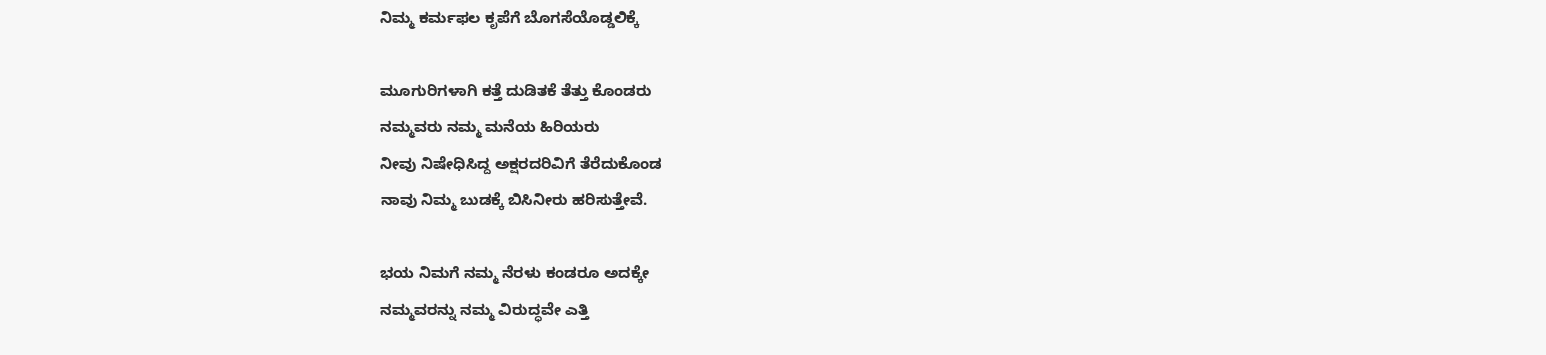ನಿಮ್ಮ ಕರ್ಮಫಲ ಕೃಪೆಗೆ ಬೊಗಸೆಯೊಡ್ಡಲಿಕ್ಕೆ

ಮೂಗುರಿಗಳಾಗಿ ಕತ್ತೆ ದುಡಿತಕೆ ತೆತ್ತು ಕೊಂಡರು
ನಮ್ಮವರು ನಮ್ಮ ಮನೆಯ ಹಿರಿಯರು
ನೀವು ನಿಷೇಧಿಸಿದ್ದ ಅಕ್ಷರದರಿವಿಗೆ ತೆರೆದುಕೊಂಡ
ನಾವು ನಿಮ್ಮ ಬುಡಕ್ಕೆ ಬಿಸಿನೀರು ಹರಿಸುತ್ತೇವೆ.

ಭಯ ನಿಮಗೆ ನಮ್ಮ ನೆರಳು ಕಂಡರೂ ಅದಕ್ಕೇ
ನಮ್ಮವರನ್ನು ನಮ್ಮ ವಿರುದ್ಧವೇ ಎತ್ತಿ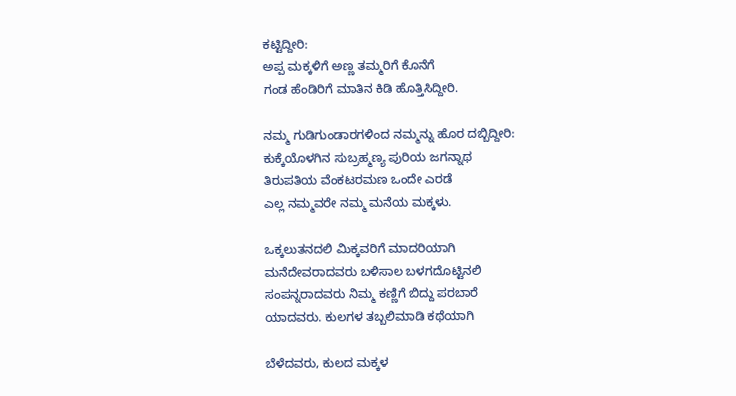ಕಟ್ಟಿದ್ದೀರಿ:
ಅಪ್ಪ ಮಕ್ಕಳಿಗೆ ಅಣ್ಣ ತಮ್ಮರಿಗೆ ಕೊನೆಗೆ
ಗಂಡ ಹೆಂಡಿರಿಗೆ ಮಾತಿನ ಕಿಡಿ ಹೊತ್ತಿಸಿದ್ದೀರಿ.

ನಮ್ಮ ಗುಡಿಗುಂಡಾರಗಳಿಂದ ನಮ್ಮನ್ನು ಹೊರ ದಬ್ಬಿದ್ದೀರಿ:
ಕುಕ್ಕೆಯೊಳಗಿನ ಸುಬ್ರಹ್ಮಣ್ಯ ಪುರಿಯ ಜಗನ್ನಾಥ
ತಿರುಪತಿಯ ವೆಂಕಟರಮಣ ಒಂದೇ ಎರಡೆ
ಎಲ್ಲ ನಮ್ಮವರೇ ನಮ್ಮ ಮನೆಯ ಮಕ್ಕಳು.

ಒಕ್ಕಲುತನದಲಿ ಮಿಕ್ಕವರಿಗೆ ಮಾದರಿಯಾಗಿ
ಮನೆದೇವರಾದವರು ಬಳಿಸಾಲ ಬಳಗದೊಟ್ಟಿನಲಿ
ಸಂಪನ್ನರಾದವರು ನಿಮ್ಮ ಕಣ್ಣಿಗೆ ಬಿದ್ದು ಪರಬಾರೆ
ಯಾದವರು. ಕುಲಗಳ ತಬ್ಬಲಿಮಾಡಿ ಕಥೆಯಾಗಿ

ಬೆಳೆದವರು, ಕುಲದ ಮಕ್ಕಳ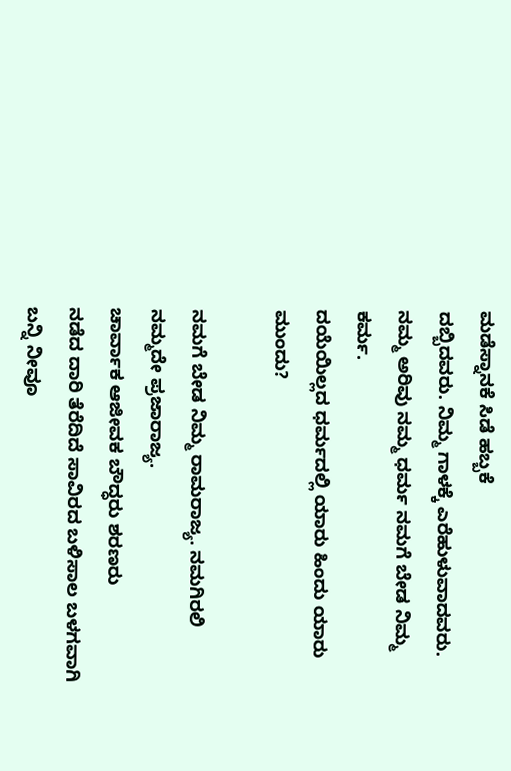ಮಡೆಸ್ನಾನಕೆ ಸಿಡೆ ಹಬ್ಬಕೆ
ದಬ್ಬಿದವರು. ನಿಮ್ಮ ಗಾಳಕ್ಕೆ ಎರೆಹುಳುವಾದವರು.
ನಮ್ಮ ಅರಿವು ನಮ್ಮ ಧರ್ಮ ನಮಗೆ ಬೇಡ ನಿಮ್ಮ ಕರ್ಮ.
ದಯೆಯಿಲ್ಲದ ಧರ್ಮದಲ್ಲಿ ಯಾರು ಹಿಂದು ಯಾರು ಮುಂದು?

ನಮಗೆ ಬೇಡ ನಿಮ್ಮ ರಾಮರಾಜ್ಯ. ನಮಗಿರಲಿ ನಮ್ಮದೇ ಪ್ರಜಾರಾಜ್ಯ.
ಚಾರ್ವಾಕ ಆಜೀವಕ ಬೌದ್ಧರು ಶರಣರು
ನಡೆದ ದಾರಿ ತೆರೆದಿದೆ ಸಾವಿರದ ಬಳಿಸಾಲ ಬಳಗವಾಗಿ
ಬನ್ನಿ ನೀವೂ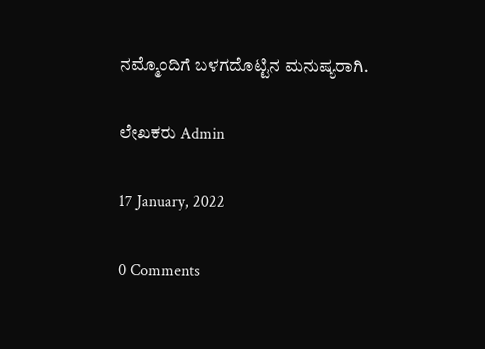ನಮ್ಮೊಂದಿಗೆ ಬಳಗದೊಟ್ಟಿನ ಮನುಷ್ಯರಾಗಿ.

ಲೇಖಕರು Admin

17 January, 2022

0 Comments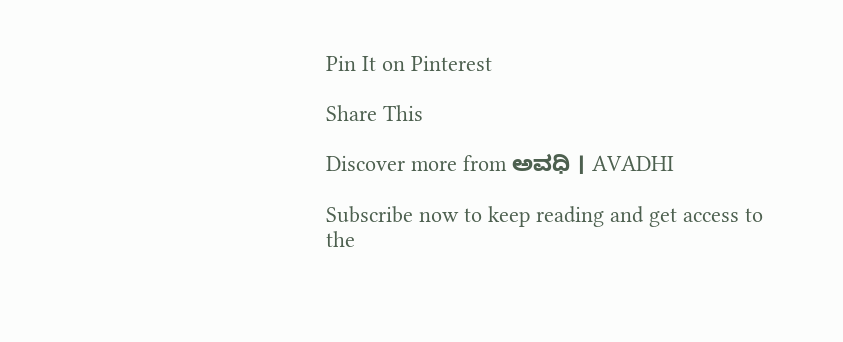Pin It on Pinterest

Share This

Discover more from ಅವಧಿ । AVADHI

Subscribe now to keep reading and get access to the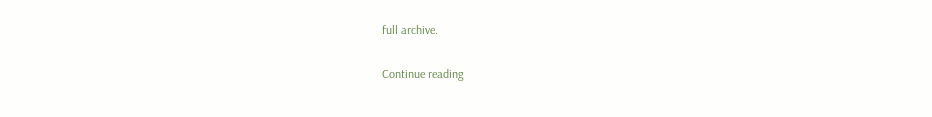full archive.

Continue reading